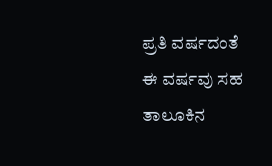ಪ್ರತಿ ವರ್ಷದಂತೆ ಈ ವರ್ಷವು ಸಹ ತಾಲೂಕಿನ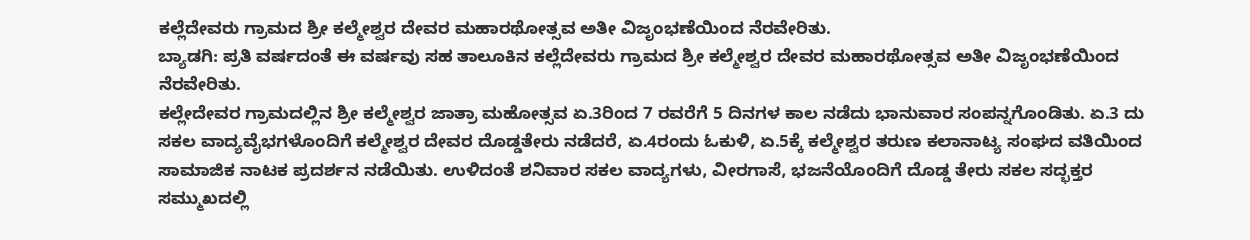ಕಲ್ಲೆದೇವರು ಗ್ರಾಮದ ಶ್ರೀ ಕಲ್ಮೇಶ್ವರ ದೇವರ ಮಹಾರಥೋತ್ಸವ ಅತೀ ವಿಜೃಂಭಣೆಯಿಂದ ನೆರವೇರಿತು.
ಬ್ಯಾಡಗಿ: ಪ್ರತಿ ವರ್ಷದಂತೆ ಈ ವರ್ಷವು ಸಹ ತಾಲೂಕಿನ ಕಲ್ಲೆದೇವರು ಗ್ರಾಮದ ಶ್ರೀ ಕಲ್ಮೇಶ್ವರ ದೇವರ ಮಹಾರಥೋತ್ಸವ ಅತೀ ವಿಜೃಂಭಣೆಯಿಂದ ನೆರವೇರಿತು.
ಕಲ್ಲೇದೇವರ ಗ್ರಾಮದಲ್ಲಿನ ಶ್ರೀ ಕಲ್ಮೇಶ್ವರ ಜಾತ್ರಾ ಮಹೋತ್ಸವ ಏ.3ರಿಂದ 7 ರವರೆಗೆ 5 ದಿನಗಳ ಕಾಲ ನಡೆದು ಭಾನುವಾರ ಸಂಪನ್ನಗೊಂಡಿತು. ಏ.3 ದು ಸಕಲ ವಾದ್ಯವೈಭಗಳೊಂದಿಗೆ ಕಲ್ಮೇಶ್ವರ ದೇವರ ದೊಡ್ಡತೇರು ನಡೆದರೆ, ಏ.4ರಂದು ಓಕುಳಿ, ಏ.5ಕ್ಕೆ ಕಲ್ಮೇಶ್ವರ ತರುಣ ಕಲಾನಾಟ್ಯ ಸಂಘದ ವತಿಯಿಂದ ಸಾಮಾಜಿಕ ನಾಟಕ ಪ್ರದರ್ಶನ ನಡೆಯಿತು. ಉಳಿದಂತೆ ಶನಿವಾರ ಸಕಲ ವಾದ್ಯಗಳು, ವೀರಗಾಸೆ, ಭಜನೆಯೊಂದಿಗೆ ದೊಡ್ಡ ತೇರು ಸಕಲ ಸದ್ಭಕ್ತರ ಸಮ್ಮುಖದಲ್ಲಿ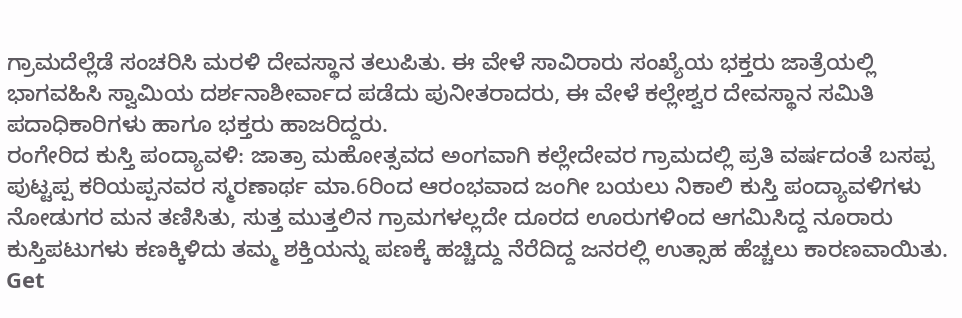ಗ್ರಾಮದೆಲ್ಲೆಡೆ ಸಂಚರಿಸಿ ಮರಳಿ ದೇವಸ್ಥಾನ ತಲುಪಿತು. ಈ ವೇಳೆ ಸಾವಿರಾರು ಸಂಖ್ಯೆಯ ಭಕ್ತರು ಜಾತ್ರೆಯಲ್ಲಿ ಭಾಗವಹಿಸಿ ಸ್ವಾಮಿಯ ದರ್ಶನಾಶೀರ್ವಾದ ಪಡೆದು ಪುನೀತರಾದರು, ಈ ವೇಳೆ ಕಲ್ಲೇಶ್ವರ ದೇವಸ್ಥಾನ ಸಮಿತಿ ಪದಾಧಿಕಾರಿಗಳು ಹಾಗೂ ಭಕ್ತರು ಹಾಜರಿದ್ದರು.
ರಂಗೇರಿದ ಕುಸ್ತಿ ಪಂದ್ಯಾವಳಿ: ಜಾತ್ರಾ ಮಹೋತ್ಸವದ ಅಂಗವಾಗಿ ಕಲ್ಲೇದೇವರ ಗ್ರಾಮದಲ್ಲಿ ಪ್ರತಿ ವರ್ಷದಂತೆ ಬಸಪ್ಪ ಪುಟ್ಟಪ್ಪ ಕರಿಯಪ್ಪನವರ ಸ್ಮರಣಾರ್ಥ ಮಾ.6ರಿಂದ ಆರಂಭವಾದ ಜಂಗೀ ಬಯಲು ನಿಕಾಲಿ ಕುಸ್ತಿ ಪಂದ್ಯಾವಳಿಗಳು ನೋಡುಗರ ಮನ ತಣಿಸಿತು, ಸುತ್ತ ಮುತ್ತಲಿನ ಗ್ರಾಮಗಳಲ್ಲದೇ ದೂರದ ಊರುಗಳಿಂದ ಆಗಮಿಸಿದ್ದ ನೂರಾರು ಕುಸ್ತಿಪಟುಗಳು ಕಣಕ್ಕಿಳಿದು ತಮ್ಮ ಶಕ್ತಿಯನ್ನು ಪಣಕ್ಕೆ ಹಚ್ಚಿದ್ದು ನೆರೆದಿದ್ದ ಜನರಲ್ಲಿ ಉತ್ಸಾಹ ಹೆಚ್ಚಲು ಕಾರಣವಾಯಿತು.
Get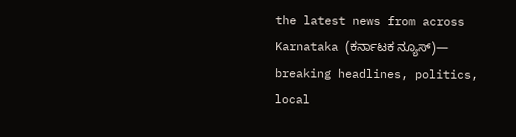the latest news from across Karnataka (ಕರ್ನಾಟಕ ನ್ಯೂಸ್)— breaking headlines, politics, local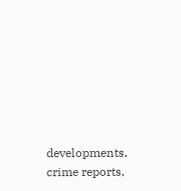developments, crime reports,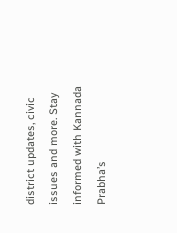district updates, civic issues and more. Stay informed with Kannada Prabha’s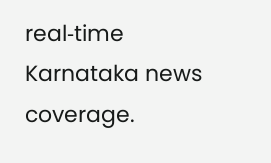real‑time Karnataka news coverage.